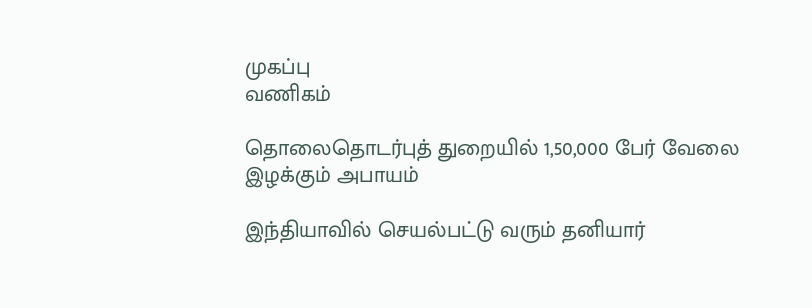முகப்பு
வணிகம்

தொலைதொடர்புத் துறையில் 1,50,000 பேர் வேலை இழக்கும் அபாயம்

இந்தியாவில் செயல்பட்டு வரும் தனியார்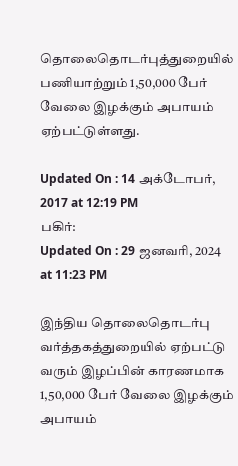தொலைதொடர்புத்துறையில் பணியாற்றும் 1,50,000 பேர் வேலை இழக்கும் அபாயம் ஏற்பட்டுள்ளது.

Updated On : 14 அக்டோபர், 2017 at 12:19 PM
பகிர்:
Updated On : 29 ஜனவரி, 2024 at 11:23 PM

இந்திய தொலைதொடர்பு வர்த்தகத்துறையில் ஏற்பட்டு வரும் இழப்பின் காரணமாக 1,50,000 பேர் வேலை இழக்கும் அபாயம்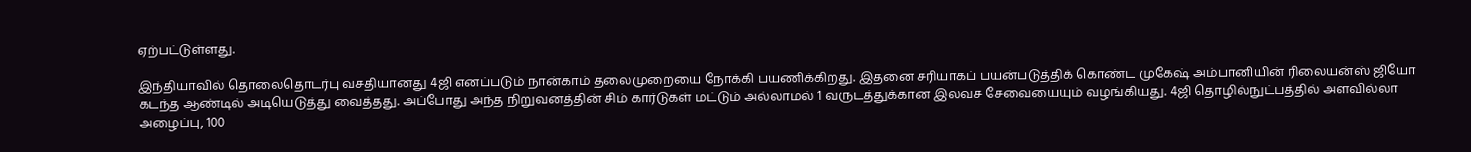ஏற்பட்டுள்ளது.

இந்தியாவில் தொலைதொடர்பு வசதியானது 4ஜி எனப்படும் நான்காம் தலைமுறையை நோக்கி பயணிக்கிறது. இதனை சரியாகப் பயன்படுத்திக் கொண்ட முகேஷ் அம்பானியின் ரிலையன்ஸ் ஜியோ கடந்த ஆண்டில் அடியெடுத்து வைத்தது. அப்போது அந்த நிறுவனத்தின் சிம் கார்டுகள் மட்டும் அல்லாமல் 1 வருடத்துக்கான இலவச சேவையையும் வழங்கியது. 4ஜி தொழில்நுட்பத்தில் அளவில்லா அழைப்பு, 100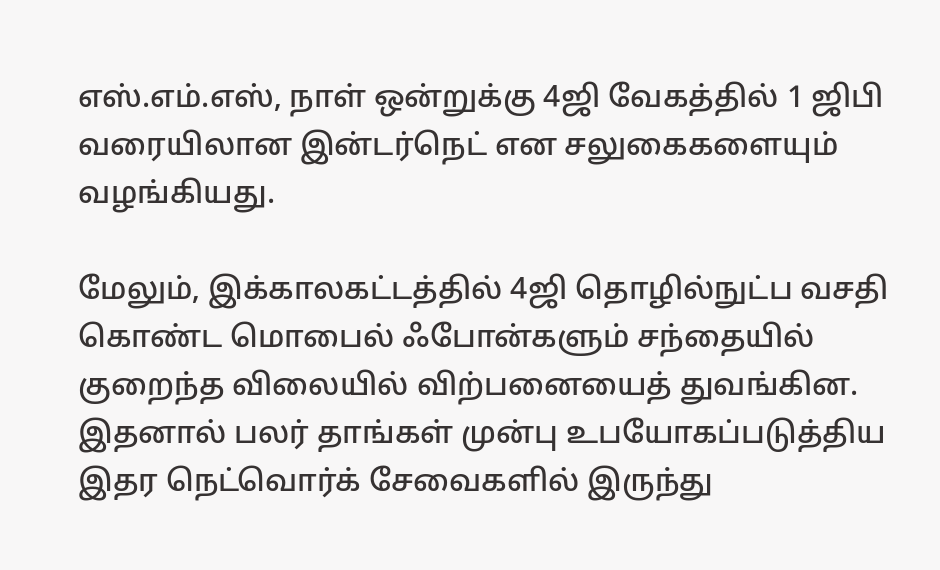எஸ்.எம்.எஸ், நாள் ஒன்றுக்கு 4ஜி வேகத்தில் 1 ஜிபி வரையிலான இன்டர்நெட் என சலுகைகளையும் வழங்கியது.

மேலும், இக்காலகட்டத்தில் 4ஜி தொழில்நுட்ப வசதி கொண்ட மொபைல் ஃபோன்களும் சந்தையில் குறைந்த விலையில் விற்பனையைத் துவங்கின. இதனால் பலர் தாங்கள் முன்பு உபயோகப்படுத்திய இதர நெட்வொர்க் சேவைகளில் இருந்து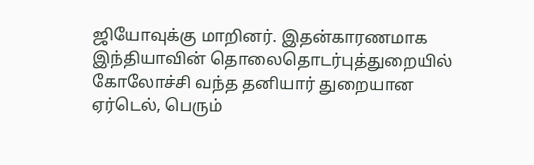ஜியோவுக்கு மாறினர். இதன்காரணமாக இந்தியாவின் தொலைதொடர்புத்துறையில் கோலோச்சி வந்த தனியார் துறையான ஏர்டெல், பெரும்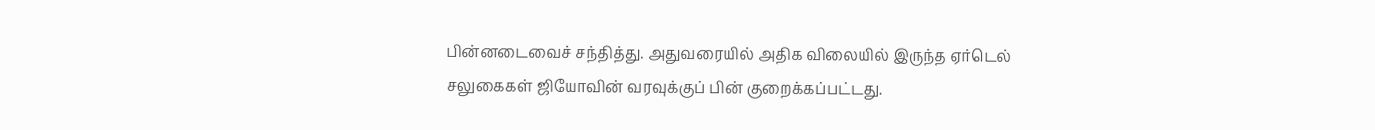பின்னடைவைச் சந்தித்து. அதுவரையில் அதிக விலையில் இருந்த ஏர்டெல் சலுகைகள் ஜியோவின் வரவுக்குப் பின் குறைக்கப்பட்டது.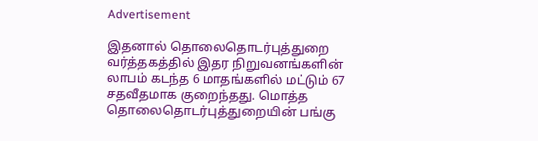Advertisement

இதனால் தொலைதொடர்புத்துறை வர்த்தகத்தில் இதர நிறுவனங்களின் லாபம் கடந்த 6 மாதங்களில் மட்டும் 67 சதவீதமாக குறைந்தது. மொத்த தொலைதொடர்புத்துறையின் பங்கு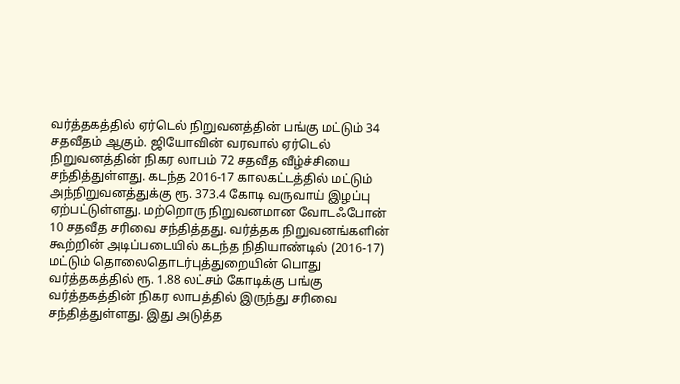வர்த்தகத்தில் ஏர்டெல் நிறுவனத்தின் பங்கு மட்டும் 34 சதவீதம் ஆகும். ஜியோவின் வரவால் ஏர்டெல் நிறுவனத்தின் நிகர லாபம் 72 சதவீத வீழ்ச்சியை சந்தித்துள்ளது. கடந்த 2016-17 காலகட்டத்தில் மட்டும் அந்நிறுவனத்துக்கு ரூ. 373.4 கோடி வருவாய் இழப்பு ஏற்பட்டுள்ளது. மற்றொரு நிறுவனமான வோடஃபோன் 10 சதவீத சரிவை சந்தித்தது. வர்த்தக நிறுவனங்களின் கூற்றின் அடிப்படையில் கடந்த நிதியாண்டில் (2016-17) மட்டும் தொலைதொடர்புத்துறையின் பொது வர்த்தகத்தில் ரூ. 1.88 லட்சம் கோடிக்கு பங்கு வர்த்தகத்தின் நிகர லாபத்தில் இருந்து சரிவை சந்தித்துள்ளது. இது அடுத்த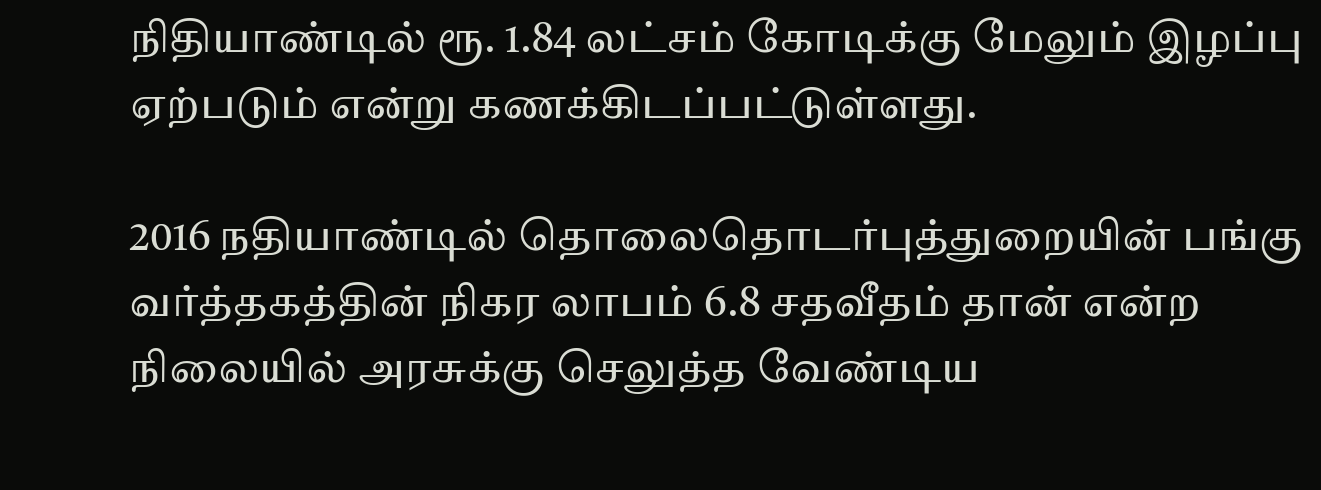நிதியாண்டில் ரூ. 1.84 லட்சம் கோடிக்கு மேலும் இழப்பு ஏற்படும் என்று கணக்கிடப்பட்டுள்ளது.

2016 நதியாண்டில் தொலைதொடர்புத்துறையின் பங்கு வர்த்தகத்தின் நிகர லாபம் 6.8 சதவீதம் தான் என்ற நிலையில் அரசுக்கு செலுத்த வேண்டிய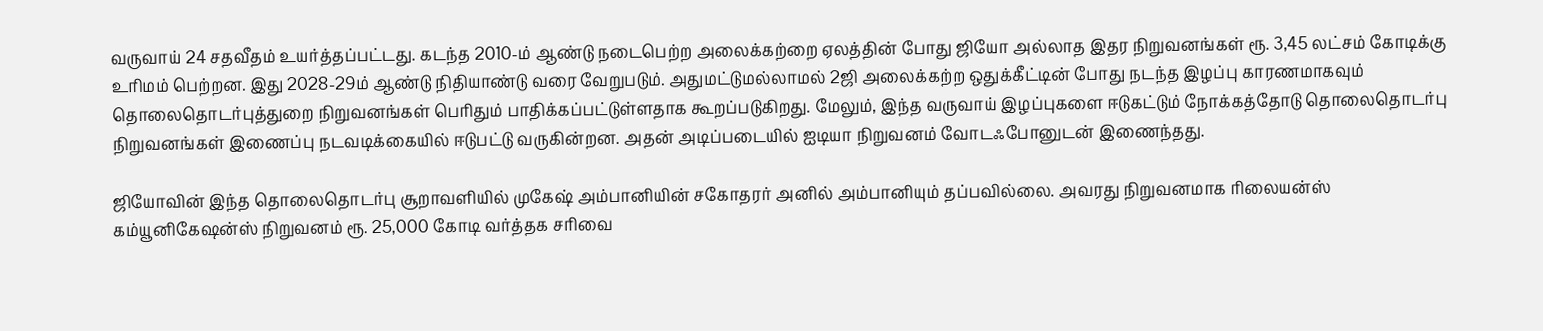வருவாய் 24 சதவீதம் உயர்த்தப்பட்டது. கடந்த 2010-ம் ஆண்டு நடைபெற்ற அலைக்கற்றை ஏலத்தின் போது ஜியோ அல்லாத இதர நிறுவனங்கள் ரூ. 3,45 லட்சம் கோடிக்கு உரிமம் பெற்றன. இது 2028-29ம் ஆண்டு நிதியாண்டு வரை வேறுபடும். அதுமட்டுமல்லாமல் 2ஜி அலைக்கற்ற ஒதுக்கீட்டின் போது நடந்த இழப்பு காரணமாகவும் தொலைதொடர்புத்துறை நிறுவனங்கள் பெரிதும் பாதிக்கப்பட்டுள்ளதாக கூறப்படுகிறது. மேலும், இந்த வருவாய் இழப்புகளை ஈடுகட்டும் நோக்கத்தோடு தொலைதொடர்பு நிறுவனங்கள் இணைப்பு நடவடிக்கையில் ஈடுபட்டு வருகின்றன. அதன் அடிப்படையில் ஐடியா நிறுவனம் வோடஃபோனுடன் இணைந்தது.

ஜியோவின் இந்த தொலைதொடர்பு சூறாவளியில் முகேஷ் அம்பானியின் சகோதரர் அனில் அம்பானியும் தப்பவில்லை. அவரது நிறுவனமாக ரிலையன்ஸ் கம்யூனிகேஷன்ஸ் நிறுவனம் ரூ. 25,000 கோடி வர்த்தக சரிவை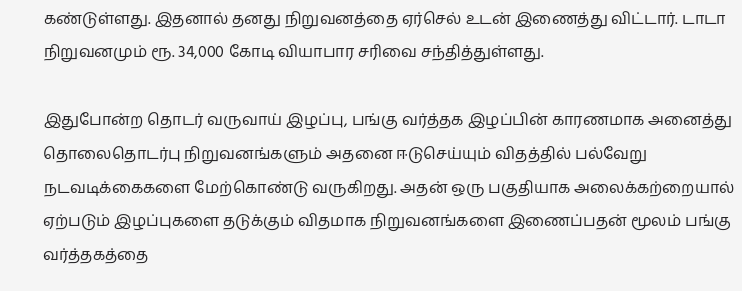கண்டுள்ளது. இதனால் தனது நிறுவனத்தை ஏர்செல் உடன் இணைத்து விட்டார். டாடா நிறுவனமும் ரூ. 34,000 கோடி வியாபார சரிவை சந்தித்துள்ளது.

இதுபோன்ற தொடர் வருவாய் இழப்பு, பங்கு வர்த்தக இழப்பின் காரணமாக அனைத்து தொலைதொடர்பு நிறுவனங்களும் அதனை ஈடுசெய்யும் விதத்தில் பல்வேறு நடவடிக்கைகளை மேற்கொண்டு வருகிறது. அதன் ஒரு பகுதியாக அலைக்கற்றையால் ஏற்படும் இழப்புகளை தடுக்கும் விதமாக நிறுவனங்களை இணைப்பதன் மூலம் பங்கு வர்த்தகத்தை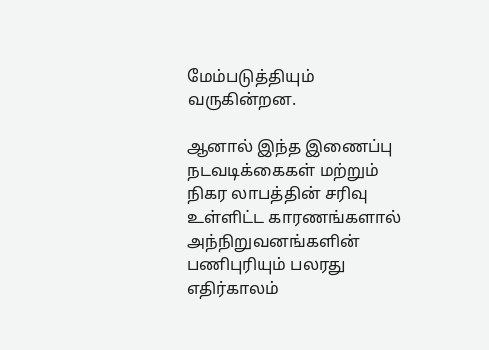மேம்படுத்தியும் வருகின்றன.

ஆனால் இந்த இணைப்பு நடவடிக்கைகள் மற்றும் நிகர லாபத்தின் சரிவு உள்ளிட்ட காரணங்களால் அந்நிறுவனங்களின் பணிபுரியும் பலரது எதிர்காலம்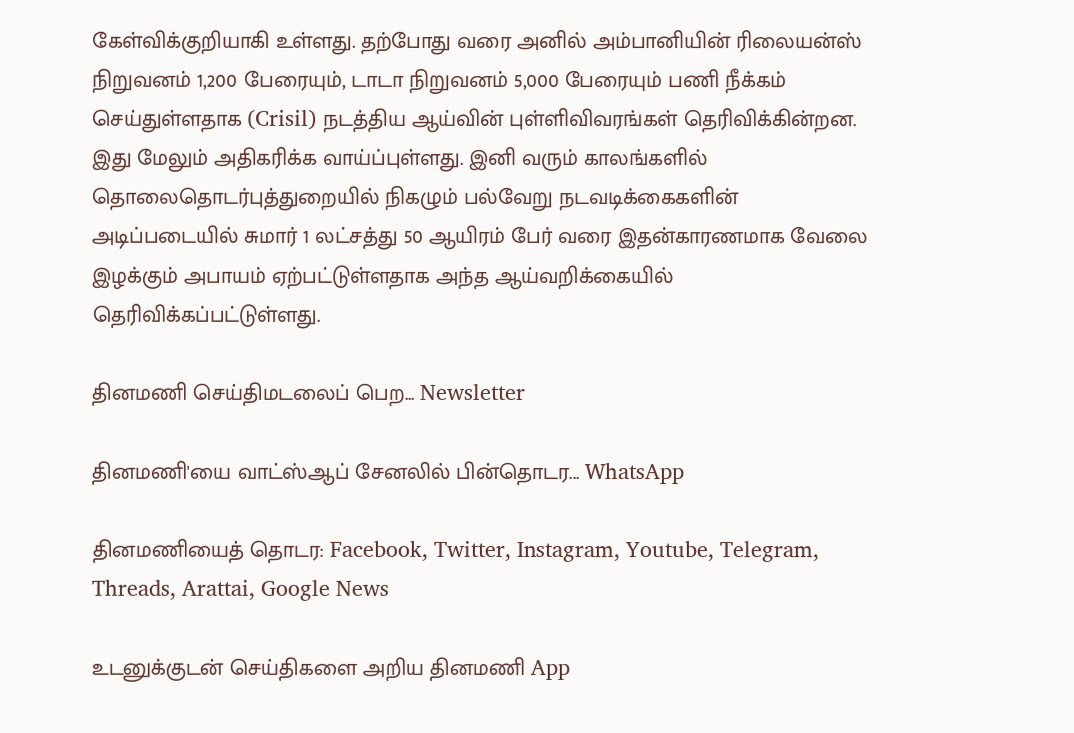கேள்விக்குறியாகி உள்ளது. தற்போது வரை அனில் அம்பானியின் ரிலையன்ஸ் நிறுவனம் 1,200 பேரையும், டாடா நிறுவனம் 5,000 பேரையும் பணி நீக்கம் செய்துள்ளதாக (Crisil) நடத்திய ஆய்வின் புள்ளிவிவரங்கள் தெரிவிக்கின்றன. இது மேலும் அதிகரிக்க வாய்ப்புள்ளது. இனி வரும் காலங்களில் தொலைதொடர்புத்துறையில் நிகழும் பல்வேறு நடவடிக்கைகளின் அடிப்படையில் சுமார் 1 லட்சத்து 50 ஆயிரம் பேர் வரை இதன்காரணமாக வேலை இழக்கும் அபாயம் ஏற்பட்டுள்ளதாக அந்த ஆய்வறிக்கையில் தெரிவிக்கப்பட்டுள்ளது.

தினமணி செய்திமடலைப் பெற... Newsletter

தினமணி'யை வாட்ஸ்ஆப் சேனலில் பின்தொடர... WhatsApp

தினமணியைத் தொடர: Facebook, Twitter, Instagram, Youtube, Telegram, Threads, Arattai, Google News

உடனுக்குடன் செய்திகளை அறிய தினமணி App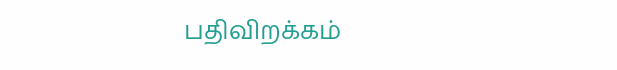பதிவிறக்கம்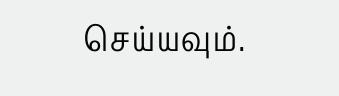செய்யவும்.